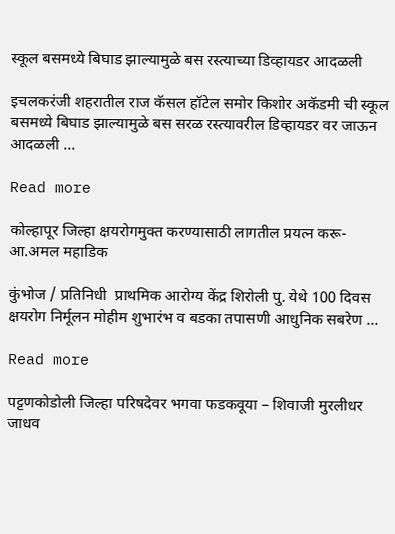स्कूल बसमध्ये बिघाड झाल्यामुळे बस रस्त्याच्या डिव्हायडर आदळली

इचलकरंजी शहरातील राज कॅसल हॉटेल समोर किशोर अकॅडमी ची स्कूल बसमध्ये बिघाड झाल्यामुळे बस सरळ रस्त्यावरील डिव्हायडर वर जाऊन आदळली …

Read more

कोल्हापूर जिल्हा क्षयरोगमुक्त करण्यासाठी लागतील प्रयत्न करू-आ.अमल महाडिक

कुंभोज / प्रतिनिधी  प्राथमिक आरोग्य केंद्र शिरोली पु. येथे 100 दिवस क्षयरोग निर्मूलन मोहीम शुभारंभ व बडका तपासणी आधुनिक सबरेण …

Read more

पट्टणकोडोली जिल्हा परिषदेवर भगवा फडकवूया – शिवाजी मुरलीधर जाधव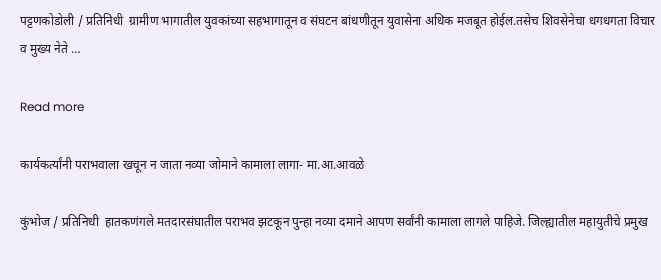पट्टणकोडोली / प्रतिनिधी  ग्रामीण भागातील युवकांच्या सहभागातून व संघटन बांधणीतून युवासेना अधिक मजबूत होईल.तसेच शिवसेनेचा धगधगता विचार व मुख्य नेते …

Read more

कार्यकर्त्यांनी पराभवाला खचून न जाता नव्या जोमाने कामाला लागा- मा.आ.आवळे

कुंभोज / प्रतिनिधी  हातकणंगले मतदारसंघातील पराभव झटकून पुन्हा नव्या दमाने आपण सर्वांनी कामाला लागले पाहिजे. जिल्ह्यातील महायुतीचे प्रमुख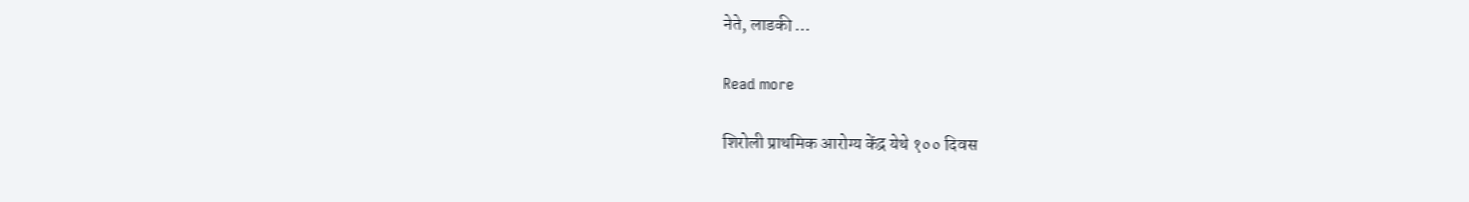नेते, लाडकी …

Read more

शिरोली प्राथमिक आरोग्य केंद्र येथे १०० दिवस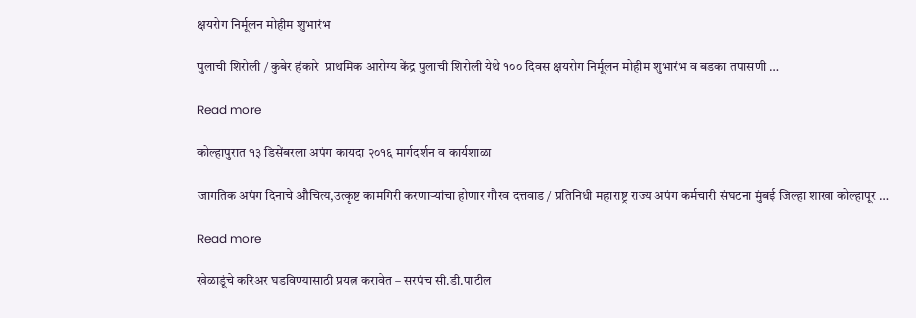क्षयरोग निर्मूलन मोहीम शुभारंभ

पुलाची शिरोली / कुबेर हंकारे  प्राथमिक आरोग्य केंद्र पुलाची शिरोली येथे १०० दिवस क्षयरोग निर्मूलन मोहीम शुभारंभ व बडका तपासणी …

Read more

कोल्हापुरात १३ डिसेंबरला अपंग कायदा २०१६ मार्गदर्शन व कार्यशाळा

जागतिक अपंग दिनाचे औचित्य,उत्कृष्ट कामगिरी करणाऱ्यांचा होणार गौरव दत्तवाड / प्रतिनिधी महाराष्ट्र राज्य अपंग कर्मचारी संघटना मुंबई जिल्हा शाखा कोल्हापूर …

Read more

खेळाडूंचे करिअर घडविण्यासाठी प्रयत्न करावेत – सरपंच सी.डी.पाटील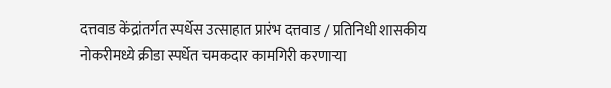दत्तवाड केंद्रांतर्गत स्पर्धेस उत्साहात प्रारंभ दत्तवाड / प्रतिनिधी शासकीय नोकरीमध्ये क्रीडा स्पर्धेत चमकदार कामगिरी करणाऱ्या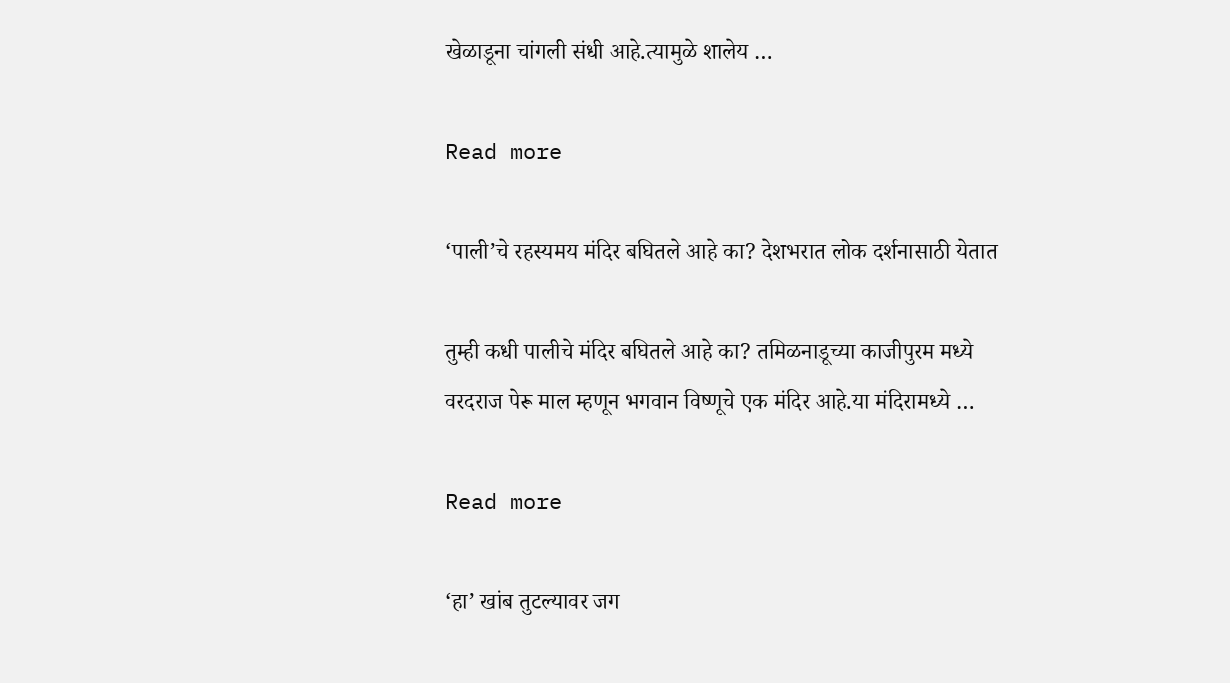खेळाडूना चांगली संधी आहे.त्यामुळे शालेय …

Read more

‘पाली’चे रहस्यमय मंदिर बघितले आहे का? देशभरात लोक दर्शनासाठी येतात

तुम्ही कधी पालीचे मंदिर बघितले आहे का? तमिळनाडूच्या काजीपुरम मध्ये वरदराज पेरू माल म्हणून भगवान विष्णूचे एक मंदिर आहे.या मंदिरामध्ये …

Read more

‘हा’ खांब तुटल्यावर जग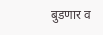बुडणार व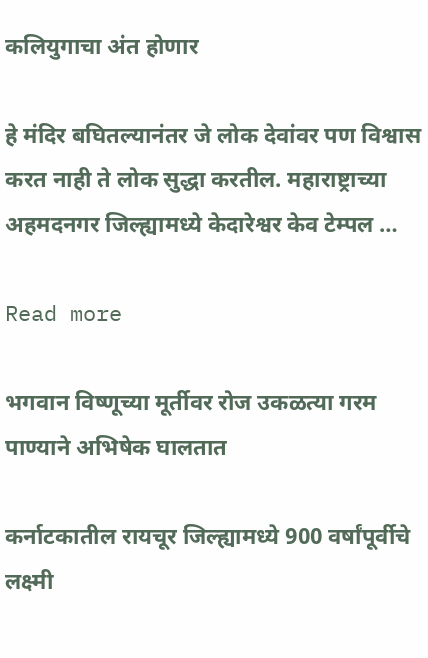कलियुगाचा अंत होणार

हे मंदिर बघितल्यानंतर जे लोक देवांवर पण विश्वास करत नाही ते लोक सुद्धा करतील. महाराष्ट्राच्या अहमदनगर जिल्ह्यामध्ये केदारेश्वर केव टेम्पल …

Read more

भगवान विष्णूच्या मूर्तीवर रोज उकळत्या गरम पाण्याने अभिषेक घालतात

कर्नाटकातील रायचूर जिल्ह्यामध्ये 900 वर्षांपूर्वीचे लक्ष्मी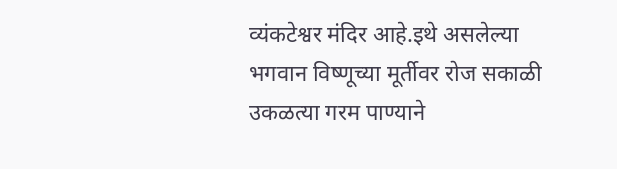व्यंकटेश्वर मंदिर आहे.इथे असलेल्या भगवान विष्णूच्या मूर्तीवर रोज सकाळी उकळत्या गरम पाण्याने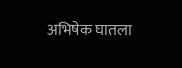अभिषेक घातला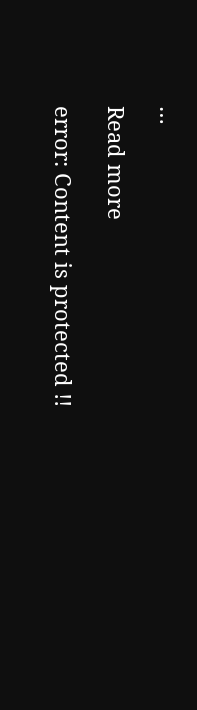…

Read more

error: Content is protected !!